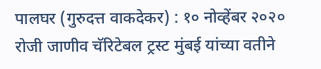पालघर (गुरुदत्त वाकदेकर) : १० नोव्हेंबर २०२० रोजी जाणीव चॅरिटेबल ट्रस्ट मुंबई यांच्या वतीने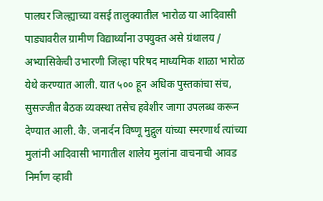पालघर जिल्ह्याच्या वसई तालुक्यातील भारोळ या आदिवासी पाड्यावरील ग्रामीण विद्यार्थ्यांना उपयुक्त असे ग्रंथालय / अभ्यासिकेची उभारणी जिल्हा परिषद माध्यमिक शाळा भारोळ येथे करण्यात आली. यात ५०० हून अधिक पुस्तकांचा संच, सुसज्जीत बैठक व्यवस्था तसेच हवेशीर जागा उपलब्ध करून देण्यात आली. कै. जनार्दन विष्णू मुद्गुल यांच्या स्मरणार्थ त्यांच्या मुलांनी आदिवासी भागातील शालेय मुलांना वाचनाची आवड निर्माण व्हावी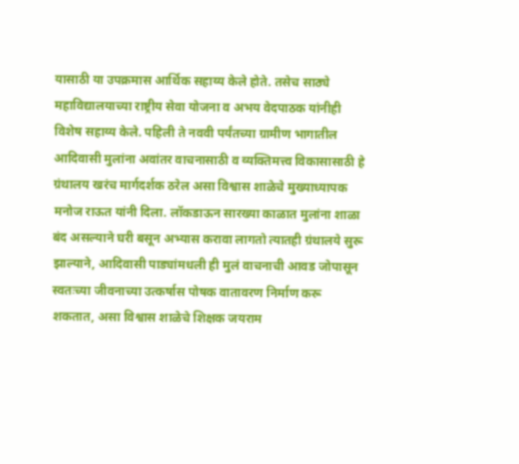यासाठी या उपक्रमास आर्थिक सहाय्य केले होते. तसेच साठ्ये महाविद्यालयाच्या राष्ट्रीय सेवा योजना व अभय वेदपाठक यांनीही विशेष सहाय्य केले. पहिली ते नववी पर्यंतच्या ग्रामीण भागातील आदिवासी मुलांना अवांतर वाचनासाठी व व्यक्तिमत्त्व विकासासाठी हे ग्रंथालय खरंच मार्गदर्शक ठरेल असा विश्वास शाळेचे मुख्याध्यापक मनोज राऊत यांनी दिला. लॉकडाऊन सारख्या काळात मुलांना शाळा बंद असल्याने घरी बसून अभ्यास करावा लागतो त्यातही ग्रंथालये सुरू झाल्याने, आदिवासी पाड्यांमधली ही मुलं वाचनाची आवड जोपासून स्वतःच्या जीवनाच्या उत्कर्षास पोषक वातावरण निर्माण करू शकतात, असा विश्वास शाळेचे शिक्षक जयराम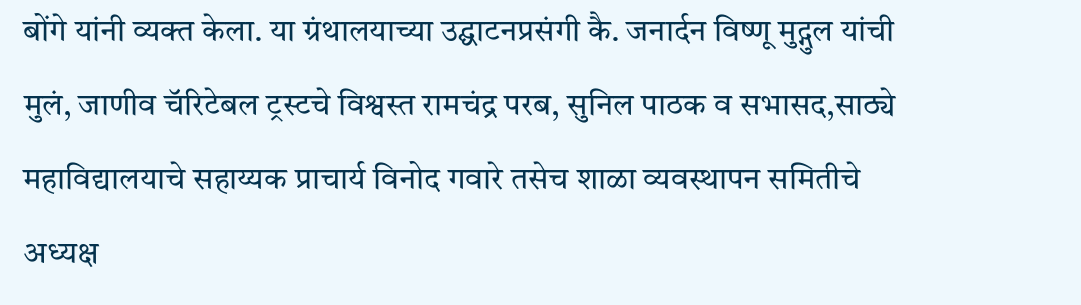बोंगे यांनी व्यक्त केला. या ग्रंथालयाच्या उद्घाटनप्रसंगी कै. जनार्दन विष्णू मुद्गुल यांची मुलं, जाणीव चॅरिटेबल ट्रस्टचे विश्वस्त रामचंद्र परब, सुनिल पाठक व सभासद,साठ्ये महाविद्यालयाचे सहाय्यक प्राचार्य विनोद गवारे तसेच शाळा व्यवस्थापन समितीचे अध्यक्ष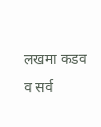लखमा कडव व सर्व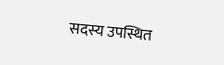सदस्य उपस्थित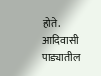होते.
आदिवासी पाड्यातील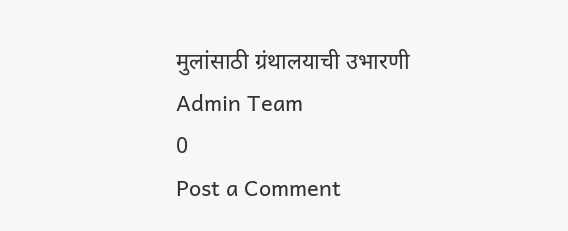मुलांसाठी ग्रंथालयाची उभारणी
Admin Team
0
Post a Comment